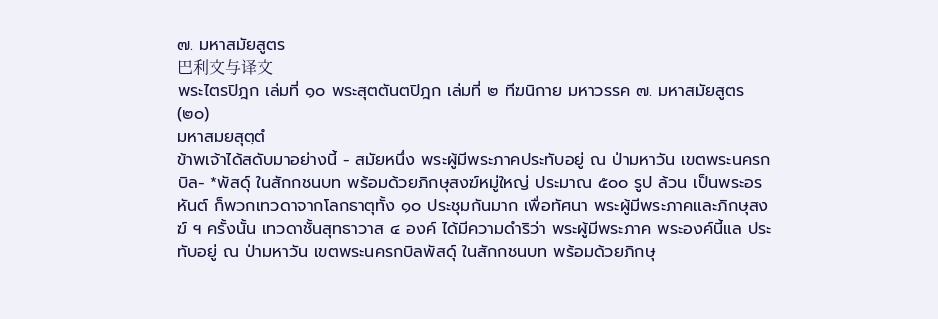๗. มหาสมัยสูตร
巴利文与译文
พระไตรปิฎก เล่มที่ ๑๐ พระสุตตันตปิฎก เล่มที่ ๒ ทีฆนิกาย มหาวรรค ๗. มหาสมัยสูตร (๒๐)
มหาสมยสุตฺตํ
ข้าพเจ้าได้สดับมาอย่างนี้ - สมัยหนึ่ง พระผู้มีพระภาคประทับอยู่ ณ ป่ามหาวัน เขตพระนครกบิล- *พัสดุ์ ในสักกชนบท พร้อมด้วยภิกษุสงฆ์หมู่ใหญ่ ประมาณ ๕๐๐ รูป ล้วน เป็นพระอรหันต์ ก็พวกเทวดาจากโลกธาตุทั้ง ๑๐ ประชุมกันมาก เพื่อทัศนา พระผู้มีพระภาคและภิกษุสงฆ์ ฯ ครั้งนั้น เทวดาชั้นสุทธาวาส ๔ องค์ ได้มีความดำริว่า พระผู้มีพระภาค พระองค์นี้แล ประทับอยู่ ณ ป่ามหาวัน เขตพระนครกบิลพัสดุ์ ในสักกชนบท พร้อมด้วยภิกษุ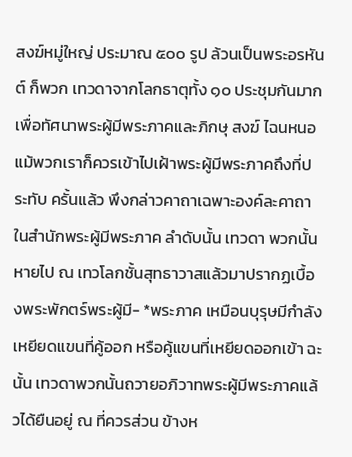สงฆ์หมู่ใหญ่ ประมาณ ๕๐๐ รูป ล้วนเป็นพระอรหันต์ ก็พวก เทวดาจากโลกธาตุทั้ง ๑๐ ประชุมกันมาก เพื่อทัศนาพระผู้มีพระภาคและภิกษุ สงฆ์ ไฉนหนอ แม้พวกเราก็ควรเข้าไปเฝ้าพระผู้มีพระภาคถึงที่ประทับ ครั้นแล้ว พึงกล่าวคาถาเฉพาะองค์ละคาถา ในสำนักพระผู้มีพระภาค ลำดับนั้น เทวดา พวกนั้น หายไป ณ เทวโลกชั้นสุทธาวาสแล้วมาปรากฏเบื้องพระพักตร์พระผู้มี- *พระภาค เหมือนบุรุษมีกำลังเหยียดแขนที่คู้ออก หรือคู้แขนที่เหยียดออกเข้า ฉะนั้น เทวดาพวกนั้นถวายอภิวาทพระผู้มีพระภาคแล้วได้ยืนอยู่ ณ ที่ควรส่วน ข้างห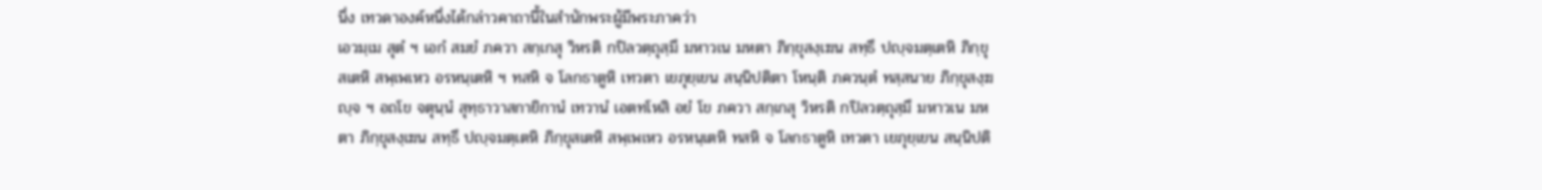นึ่ง เทวดาองค์หนึ่งได้กล่าวคาถานี้ในสำนักพระผู้มีพระภาคว่า
เอวมฺเม สุตํ ฯ เอกํ สมยํ ภควา สกฺเกสุ วิหรติ กปิลวตฺถุสฺมึ มหาวเน มหตา ภิกฺขุสงฺเฆน สทฺธึ ปญฺจมตฺเตหิ ภิกฺขุสเตหิ สพฺเพเหว อรหนฺเตหิ ฯ ทสหิ จ โลกธาตูหิ เทวตา เยภุยฺเยน สนฺนิปติตา โหนฺติ ภควนฺตํ ทสฺสนาย ภิกฺขุสงฺฆญฺจ ฯ อถโข จตุนฺนํ สุทฺธาวาสกายิกานํ เทวานํ เอตทโหสิ อยํ โข ภควา สกฺเกสุ วิหรติ กปิลวตฺถุสฺมึ มหาวเน มหตา ภิกฺขุสงฺเฆน สทฺธึ ปญฺจมตฺเตหิ ภิกฺขุสเตหิ สพฺเพเหว อรหนฺเตหิ ทสหิ จ โลกธาตูหิ เทวตา เยภุยฺเยน สนฺนิปติ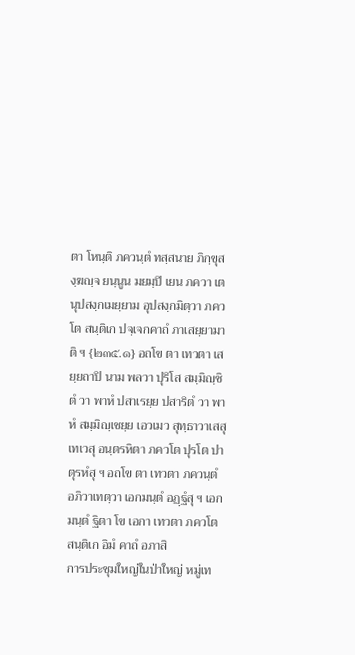ตา โหนฺติ ภควนฺตํ ทสฺสนาย ภิกฺขุสงฺฆญฺจ ยนฺนูน มยมฺปิ เยน ภควา เตนุปสงฺกเมยฺยาม อุปสงฺกมิตฺวา ภควโต สนฺติเก ปจฺเจกคาถํ ภาเสยฺยามาติ ฯ {๒๓๕.๑} อถโข ตา เทวตา เสยฺยถาปิ นาม พลวา ปุริโส สมฺมิญฺชิตํ วา พาหํ ปสาเรยฺย ปสาริตํ วา พาหํ สมฺมิญฺเชยฺย เอวเมว สุทฺธาวาเสสุ เทเวสุ อนฺตรหิตา ภควโต ปุรโต ปาตุรหํสุ ฯ อถโข ตา เทวตา ภควนฺตํ อภิวาเทตฺวา เอกมนฺตํ อฏฺฐํสุ ฯ เอกมนฺตํ ฐิตา โข เอกา เทวตา ภควโต สนฺติเก อิมํ คาถํ อภาสิ
การประชุมใหญ่ในป่าใหญ่ หมู่เท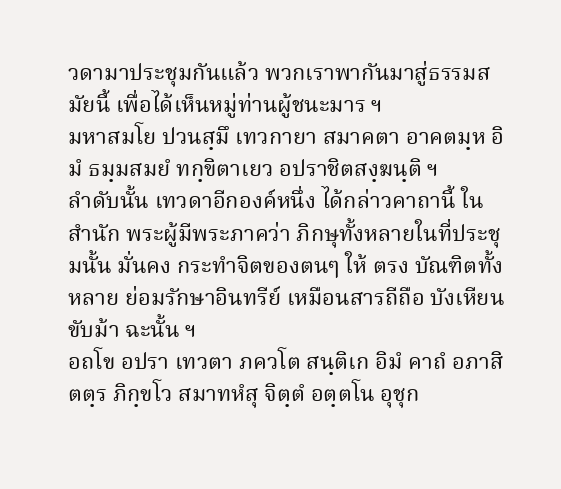วดามาประชุมกันแล้ว พวกเราพากันมาสู่ธรรมสมัยนี้ เพื่อได้เห็นหมู่ท่านผู้ชนะมาร ฯ
มหาสมโย ปวนสฺมึ เทวกายา สมาคตา อาคตมฺห อิมํ ธมฺมสมยํ ทกฺขิตาเยว อปราชิตสงฺฆนฺติ ฯ
ลำดับนั้น เทวดาอีกองค์หนึ่ง ได้กล่าวคาถานี้ ในสำนัก พระผู้มีพระภาคว่า ภิกษุทั้งหลายในที่ประชุมนั้น มั่นคง กระทำจิตของตนๆ ให้ ตรง บัณฑิตทั้งหลาย ย่อมรักษาอินทรีย์ เหมือนสารถีถือ บังเหียนขับม้า ฉะนั้น ฯ
อถโข อปรา เทวตา ภควโต สนฺติเก อิมํ คาถํ อภาสิ ตตฺร ภิกฺขโว สมาทหํสุ จิตฺตํ อตฺตโน อุชุก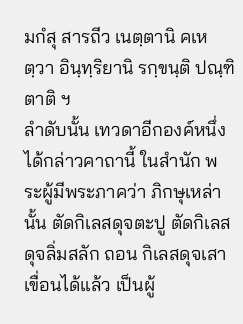มกํสุ สารถีว เนตฺตานิ คเหตฺวา อินฺทฺริยานิ รกฺขนฺติ ปณฺฑิตาติ ฯ
ลำดับนั้น เทวดาอีกองค์หนึ่ง ได้กล่าวคาถานี้ ในสำนัก พระผู้มีพระภาคว่า ภิกษุเหล่านั้น ตัดกิเลสดุจตะปู ตัดกิเลสดุจลิ่มสลัก ถอน กิเลสดุจเสาเขื่อนได้แล้ว เป็นผู้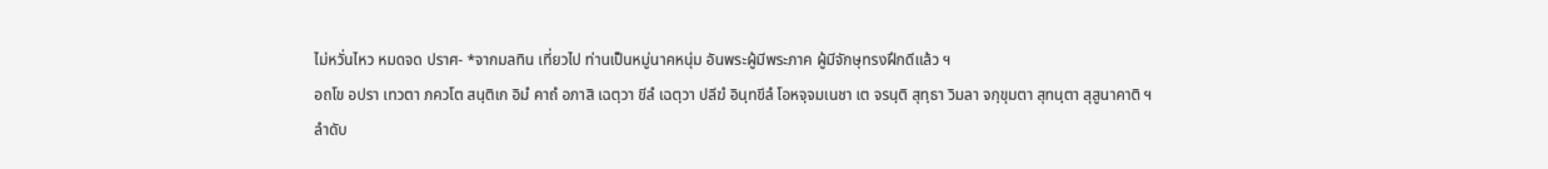ไม่หวั่นไหว หมดจด ปราศ- *จากมลทิน เที่ยวไป ท่านเป็นหมู่นาคหนุ่ม อันพระผู้มีพระภาค ผู้มีจักษุทรงฝึกดีแล้ว ฯ
อถโข อปรา เทวตา ภควโต สนฺติเก อิมํ คาถํ อภาสิ เฉตฺวา ขีลํ เฉตฺวา ปลีฆํ อินฺทขีลํ โอหจฺจมเนชา เต จรนฺติ สุทฺธา วิมลา จกฺขุมตา สุทนฺตา สุสูนาคาติ ฯ
ลำดับ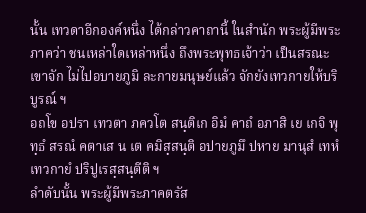นั้น เทวดาอีกองค์หนึ่ง ได้กล่าวคาถานี้ ในสำนัก พระผู้มีพระภาคว่า ชนเหล่าใดเหล่าหนึ่ง ถึงพระพุทธเจ้าว่า เป็นสรณะ เขาจัก ไม่ไปอบายภูมิ ละกายมนุษย์แล้ว จักยังเทวกายให้บริบูรณ์ ฯ
อถโข อปรา เทวตา ภควโต สนฺติเก อิมํ คาถํ อภาสิ เย เกจิ พุทฺธํ สรณํ คตาเส น เต คมิสฺสนฺติ อปายภูมึ ปหาย มานุสํ เทหํ เทวกายํ ปริปูเรสฺสนฺตีติ ฯ
ลำดับนั้น พระผู้มีพระภาคตรัส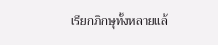เรียกภิกษุทั้งหลายแล้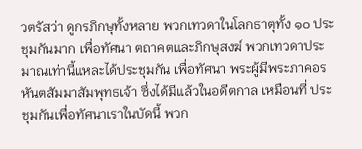วตรัสว่า ดูกรภิกษุทั้งหลาย พวกเทวดาในโลกธาตุทั้ง ๑๐ ประชุมกันมาก เพื่อทัศนา ตถาคตและภิกษุสงฆ์ พวกเทวดาประมาณเท่านี้แหละได้ประชุมกัน เพื่อทัศนา พระผู้มีพระภาคอรหันตสัมมาสัมพุทธเจ้า ซึ่งได้มีแล้วในอดีตกาล เหมือนที่ ประชุมกันเพื่อทัศนาเราในบัดนี้ พวก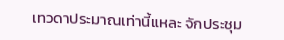เทวดาประมาณเท่านี้แหละ จักประชุม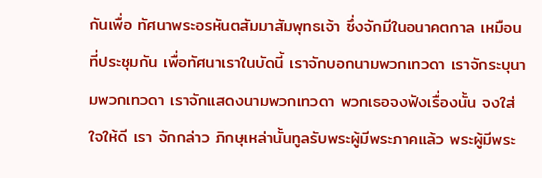กันเพื่อ ทัศนาพระอรหันตสัมมาสัมพุทธเจ้า ซึ่งจักมีในอนาคตกาล เหมือนที่ประชุมกัน เพื่อทัศนาเราในบัดนี้ เราจักบอกนามพวกเทวดา เราจักระบุนามพวกเทวดา เราจักแสดงนามพวกเทวดา พวกเธอจงฟังเรื่องนั้น จงใส่ใจให้ดี เรา จักกล่าว ภิกษุเหล่านั้นทูลรับพระผู้มีพระภาคแล้ว พระผู้มีพระ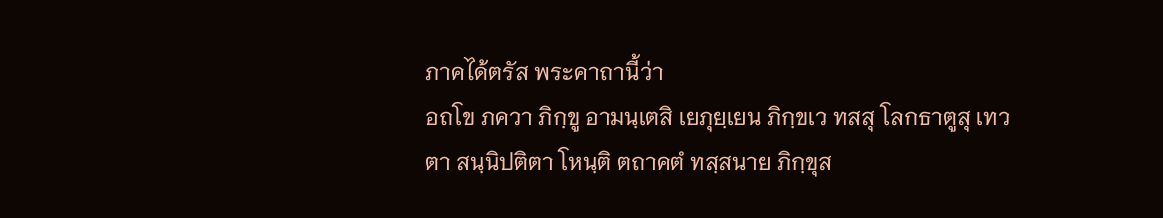ภาคได้ตรัส พระคาถานี้ว่า
อถโข ภควา ภิกฺขู อามนฺเตสิ เยภุยฺเยน ภิกฺขเว ทสสุ โลกธาตูสุ เทวตา สนฺนิปติตา โหนฺติ ตถาคตํ ทสฺสนาย ภิกฺขุส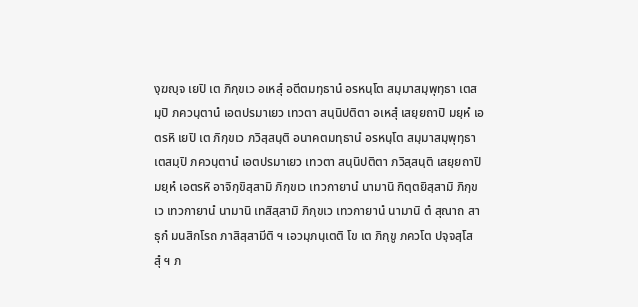งฺฆญฺจ เยปิ เต ภิกฺขเว อเหสุํ อตีตมทฺธานํ อรหนฺโต สมฺมาสมฺพุทฺธา เตสมฺปิ ภควนฺตานํ เอตปรมาเยว เทวตา สนฺนิปติตา อเหสุํ เสยฺยถาปิ มยฺหํ เอตรหิ เยปิ เต ภิกฺขเว ภวิสฺสนฺติ อนาคตมทฺธานํ อรหนฺโต สมฺมาสมฺพุทฺธา เตสมฺปิ ภควนฺตานํ เอตปรมาเยว เทวตา สนฺนิปติตา ภวิสฺสนฺติ เสยฺยถาปิ มยฺหํ เอตรหิ อาจิกฺขิสฺสามิ ภิกฺขเว เทวกายานํ นามานิ กิตฺตยิสฺสามิ ภิกฺขเว เทวกายานํ นามานิ เทสิสฺสามิ ภิกฺขเว เทวกายานํ นามานิ ตํ สุณาถ สาธุกํ มนสิกโรถ ภาสิสฺสามีติ ฯ เอวมฺภนฺเตติ โข เต ภิกฺขู ภควโต ปจฺจสฺโสสุํ ฯ ภ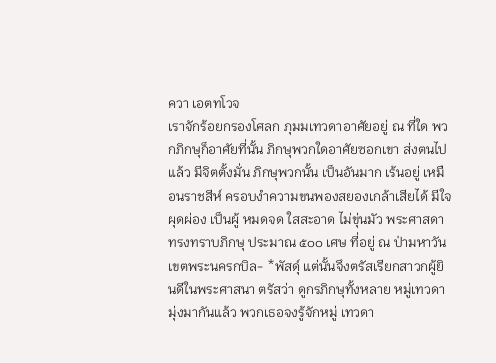ควา เอตทโวจ
เราจักร้อยกรองโศลก ภุมมเทวดาอาศัยอยู่ ณ ที่ใด พวกภิกษุก็อาศัยที่นั้น ภิกษุพวกใดอาศัยซอกเขา ส่งตนไปแล้ว มีจิตตั้งมั่น ภิกษุพวกนั้น เป็นอันมาก เร้นอยู่ เหมือนราชสีห์ ครอบงำความขนพองสยองเกล้าเสียได้ มีใจผุดผ่อง เป็นผู้ หมดจด ใสสะอาด ไม่ขุ่นมัว พระศาสดาทรงทราบภิกษุ ประมาณ ๕๐๐ เศษ ที่อยู่ ณ ป่ามหาวัน เขตพระนครกบิล- *พัสดุ์ แต่นั้นจึงตรัสเรียกสาวกผู้ยินดีในพระศาสนา ตรัสว่า ดูกรภิกษุทั้งหลาย หมู่เทวดามุ่งมากันแล้ว พวกเธอจงรู้จักหมู่ เทวดา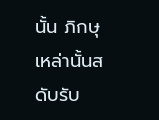นั้น ภิกษุเหล่านั้นสดับรับ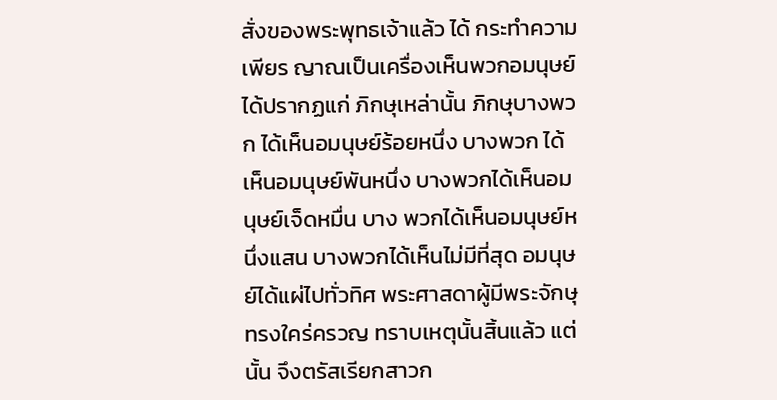สั่งของพระพุทธเจ้าแล้ว ได้ กระทำความเพียร ญาณเป็นเครื่องเห็นพวกอมนุษย์ ได้ปรากฏแก่ ภิกษุเหล่านั้น ภิกษุบางพวก ได้เห็นอมนุษย์ร้อยหนึ่ง บางพวก ได้เห็นอมนุษย์พันหนึ่ง บางพวกได้เห็นอมนุษย์เจ็ดหมื่น บาง พวกได้เห็นอมนุษย์หนึ่งแสน บางพวกได้เห็นไม่มีที่สุด อมนุษย์ได้แผ่ไปทั่วทิศ พระศาสดาผู้มีพระจักษุ ทรงใคร่ครวญ ทราบเหตุนั้นสิ้นแล้ว แต่นั้น จึงตรัสเรียกสาวก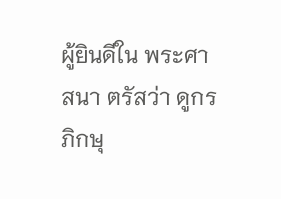ผู้ยินดีใน พระศาสนา ตรัสว่า ดูกรภิกษุ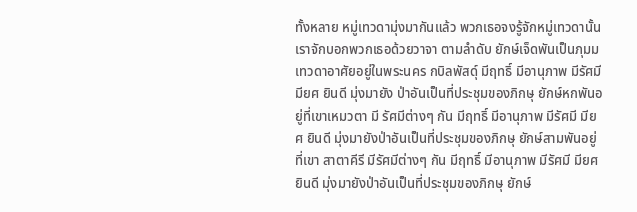ทั้งหลาย หมู่เทวดามุ่งมากันแล้ว พวกเธอจงรู้จักหมู่เทวดานั้น เราจักบอกพวกเธอด้วยวาจา ตามลำดับ ยักษ์เจ็ดพันเป็นภุมมเทวดาอาศัยอยู่ในพระนคร กบิลพัสดุ์ มีฤทธิ์ มีอานุภาพ มีรัศมี มียศ ยินดี มุ่งมายัง ป่าอันเป็นที่ประชุมของภิกษุ ยักษ์หกพันอยู่ที่เขาเหมวตา มี รัศมีต่างๆ กัน มีฤทธิ์ มีอานุภาพ มีรัศมี มียศ ยินดี มุ่งมายังป่าอันเป็นที่ประชุมของภิกษุ ยักษ์สามพันอยู่ที่เขา สาตาคีรี มีรัศมีต่างๆ กัน มีฤทธิ์ มีอานุภาพ มีรัศมี มียศ ยินดี มุ่งมายังป่าอันเป็นที่ประชุมของภิกษุ ยักษ์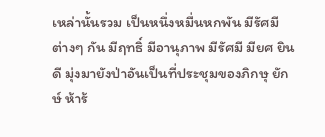เหล่านั้นรวม เป็นหนึ่งหมื่นหกพัน มีรัศมีต่างๆ กัน มีฤทธิ์ มีอานุภาพ มีรัศมี มียศ ยินดี มุ่งมายังป่าอันเป็นที่ประชุมของภิกษุ ยักษ์ ห้าร้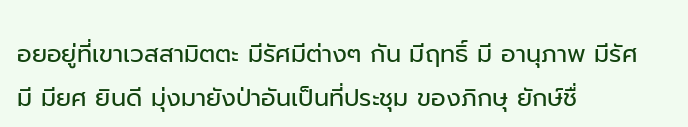อยอยู่ที่เขาเวสสามิตตะ มีรัศมีต่างๆ กัน มีฤทธิ์ มี อานุภาพ มีรัศมี มียศ ยินดี มุ่งมายังป่าอันเป็นที่ประชุม ของภิกษุ ยักษ์ชื่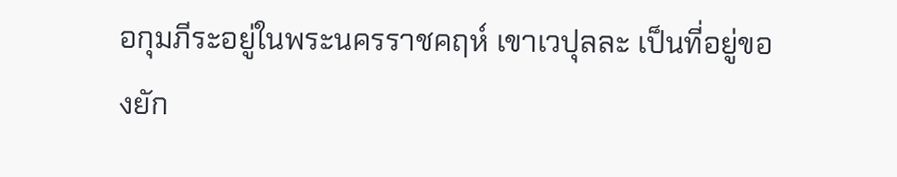อกุมภีระอยู่ในพระนครราชคฤห์ เขาเวปุลละ เป็นที่อยู่ของยัก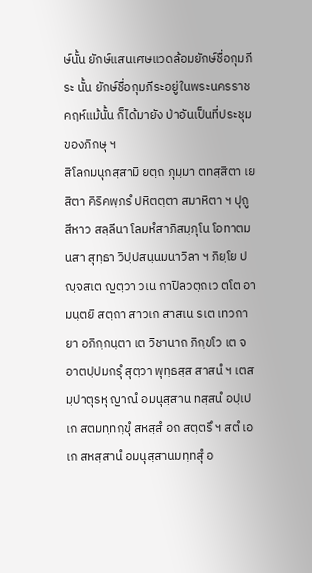ษ์นั้น ยักษ์แสนเศษแวดล้อมยักษ์ชื่อกุมภีระ นั้น ยักษ์ชื่อกุมภีระอยู่ในพระนครราชคฤห์แม้นั้น ก็ได้มายัง ป่าอันเป็นที่ประชุมของภิกษุ ฯ
สิโลกมนุกสฺสามิ ยตฺถ ภุมฺมา ตทสฺสิตา เย สิตา คิริคพฺภรํ ปหิตตฺตา สมาหิตา ฯ ปุถู สีหาว สลฺลีนา โลมหํสาภิสมฺภุโน โอทาตมนสา สุทฺธา วิปฺปสนฺนมนาวิลา ฯ ภิยฺโย ปญฺจสเต ญตฺวา วเน กาปิลวตฺถเว ตโต อามนฺตยิ สตฺถา สาวเก สาสเน รเต เทวกายา อภิกฺกนฺตา เต วิชานาถ ภิกฺขโว เต จ อาตปฺปมกรุํ สุตฺวา พุทฺธสฺส สาสนํ ฯ เตสมฺปาตุรหุ ญาณํ อมนุสฺสาน ทสฺสนํ อปฺเปเก สตมทฺทกฺขุํ สหสฺสํ อถ สตฺตรึ ฯ สตํ เอเก สหสฺสานํ อมนุสฺสานมทฺทสุํ อ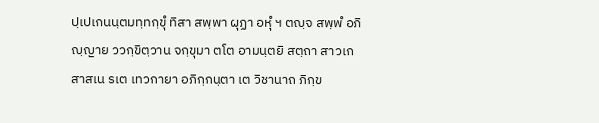ปฺเปเกนนฺตมทฺทกฺขุํ ทิสา สพฺพา ผุฏา อหุํ ฯ ตญฺจ สพฺพํ อภิญฺญาย ววกฺขิตฺวาน จกฺขุมา ตโต อามนฺตยิ สตฺถา สาวเก สาสเน รเต เทวกายา อภิกฺกนฺตา เต วิชานาถ ภิกฺข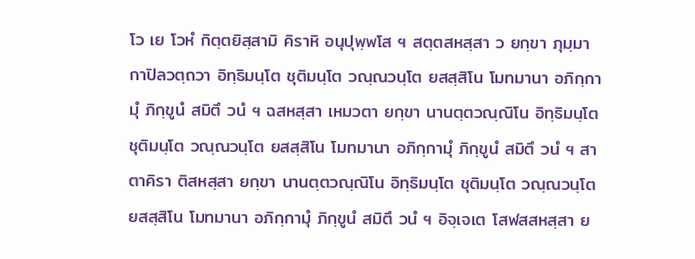โว เย โวหํ กิตฺตยิสฺสามิ คิราหิ อนุปุพฺพโส ฯ สตฺตสหสฺสา ว ยกฺขา ภุมฺมา กาปิลวตฺถวา อิทฺธิมนฺโต ชุติมนฺโต วณฺณวนฺโต ยสสฺสิโน โมทมานา อภิกฺกามุํ ภิกฺขูนํ สมิตึ วนํ ฯ ฉสหสฺสา เหมวตา ยกฺขา นานตฺตวณฺณิโน อิทฺธิมนฺโต ชุติมนฺโต วณฺณวนฺโต ยสสฺสิโน โมทมานา อภิกฺกามุํ ภิกฺขูนํ สมิตึ วนํ ฯ สาตาคิรา ติสหสฺสา ยกฺขา นานตฺตวณฺณิโน อิทฺธิมนฺโต ชุติมนฺโต วณฺณวนฺโต ยสสฺสิโน โมทมานา อภิกฺกามุํ ภิกฺขูนํ สมิตึ วนํ ฯ อิจฺเจเต โสฬสสหสฺสา ย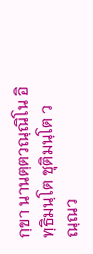กฺขา นานตฺตวณฺณิโน อิทฺธิมนฺโต ชุติมนฺโต วณฺณว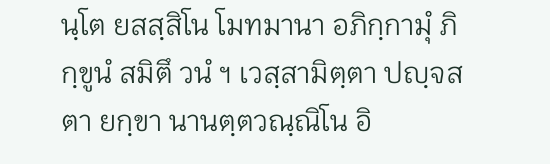นฺโต ยสสฺสิโน โมทมานา อภิกฺกามุํ ภิกฺขูนํ สมิตึ วนํ ฯ เวสฺสามิตฺตา ปญฺจสตา ยกฺขา นานตฺตวณฺณิโน อิ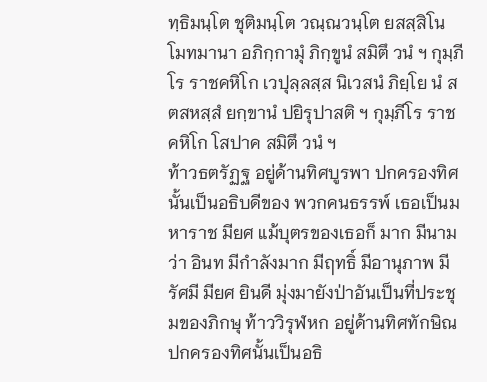ทฺธิมนฺโต ชุติมนฺโต วณฺณวนฺโต ยสสฺสิโน โมทมานา อภิกฺกามุํ ภิกฺขูนํ สมิตึ วนํ ฯ กุมฺภีโร ราชคหิโก เวปุลฺลสฺส นิเวสนํ ภิยฺโย นํ สตสหสฺสํ ยกฺขานํ ปยิรุปาสติ ฯ กุมฺภีโร ราชคหิโก โสปาค สมิตึ วนํ ฯ
ท้าวธตรัฏฐ อยู่ด้านทิศบูรพา ปกครองทิศนั้นเป็นอธิบดีของ พวกคนธรรพ์ เธอเป็นมหาราช มียศ แม้บุตรของเธอก็ มาก มีนามว่า อินท มีกำลังมาก มีฤทธิ์ มีอานุภาพ มีรัศมี มียศ ยินดี มุ่งมายังป่าอันเป็นที่ประชุมของภิกษุ ท้าววิรุฬหก อยู่ด้านทิศทักษิณ ปกครองทิศนั้นเป็นอธิ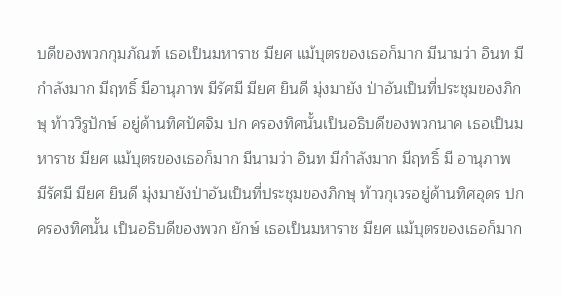บดีของพวกกุมภัณฑ์ เธอเป็นมหาราช มียศ แม้บุตรของเธอก็มาก มีนามว่า อินท มีกำลังมาก มีฤทธิ์ มีอานุภาพ มีรัศมี มียศ ยินดี มุ่งมายัง ป่าอันเป็นที่ประชุมของภิกษุ ท้าววิรูปักษ์ อยู่ด้านทิศปัศจิม ปก ครองทิศนั้นเป็นอธิบดีของพวกนาค เธอเป็นมหาราช มียศ แม้บุตรของเธอก็มาก มีนามว่า อินท มีกำลังมาก มีฤทธิ์ มี อานุภาพ มีรัศมี มียศ ยินดี มุ่งมายังป่าอันเป็นที่ประชุมของภิกษุ ท้าวกุเวรอยู่ด้านทิศอุดร ปกครองทิศนั้น เป็นอธิบดีของพวก ยักษ์ เธอเป็นมหาราช มียศ แม้บุตรของเธอก็มาก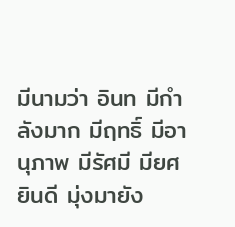มีนามว่า อินท มีกำลังมาก มีฤทธิ์ มีอานุภาพ มีรัศมี มียศ ยินดี มุ่งมายัง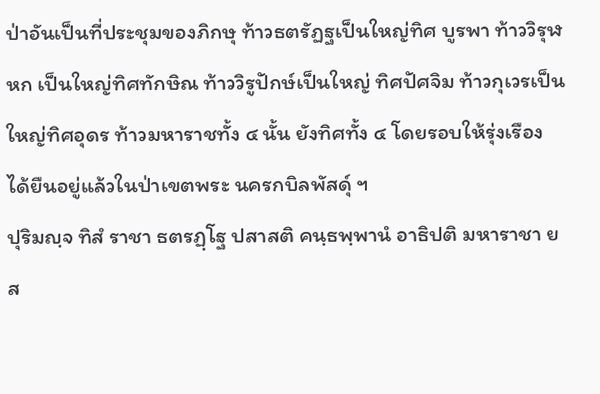ป่าอันเป็นที่ประชุมของภิกษุ ท้าวธตรัฏฐเป็นใหญ่ทิศ บูรพา ท้าววิรุฬหก เป็นใหญ่ทิศทักษิณ ท้าววิรูปักษ์เป็นใหญ่ ทิศปัศจิม ท้าวกุเวรเป็นใหญ่ทิศอุดร ท้าวมหาราชทั้ง ๔ นั้น ยังทิศทั้ง ๔ โดยรอบให้รุ่งเรือง ได้ยืนอยู่แล้วในป่าเขตพระ นครกบิลพัสดุ์ ฯ
ปุริมญฺจ ทิสํ ราชา ธตรฏฺโฐ ปสาสติ คนฺธพฺพานํ อาธิปติ มหาราชา ยส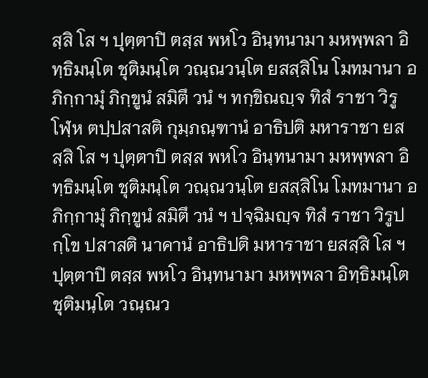สฺสิ โส ฯ ปุตฺตาปิ ตสฺส พหโว อินฺทนามา มหพฺพลา อิทฺธิมนฺโต ชุติมนฺโต วณฺณวนฺโต ยสสฺสิโน โมทมานา อภิกฺกามุํ ภิกฺขูนํ สมิตึ วนํ ฯ ทกฺขิณญฺจ ทิสํ ราชา วิรูโฬฺห ตปฺปสาสติ กุมฺภณฺฑานํ อาธิปติ มหาราชา ยสสฺสิ โส ฯ ปุตฺตาปิ ตสฺส พหโว อินฺทนามา มหพฺพลา อิทฺธิมนฺโต ชุติมนฺโต วณฺณวนฺโต ยสสฺสิโน โมทมานา อภิกฺกามุํ ภิกฺขูนํ สมิตึ วนํ ฯ ปจฺฉิมญฺจ ทิสํ ราชา วิรูปกฺโข ปสาสติ นาคานํ อาธิปติ มหาราชา ยสสฺสิ โส ฯ ปุตฺตาปิ ตสฺส พหโว อินฺทนามา มหพฺพลา อิทฺธิมนฺโต ชุติมนฺโต วณฺณว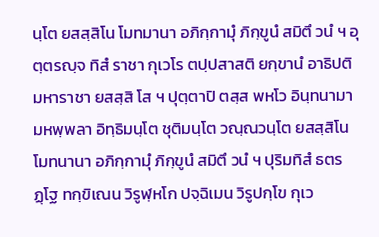นฺโต ยสสฺสิโน โมทมานา อภิกฺกามุํ ภิกฺขูนํ สมิตึ วนํ ฯ อุตฺตรญฺจ ทิสํ ราชา กุเวโร ตปฺปสาสติ ยกฺขานํ อาธิปติ มหาราชา ยสสฺสิ โส ฯ ปุตฺตาปิ ตสฺส พหโว อินฺทนามา มหพฺพลา อิทฺธิมนฺโต ชุติมนฺโต วณฺณวนฺโต ยสสฺสิโน โมทนานา อภิกฺกามุํ ภิกฺขูนํ สมิตึ วนํ ฯ ปุริมทิสํ ธตรฏฺโฐ ทกฺขิเณน วิรูฬฺหโก ปจฺฉิเมน วิรูปกฺโข กุเว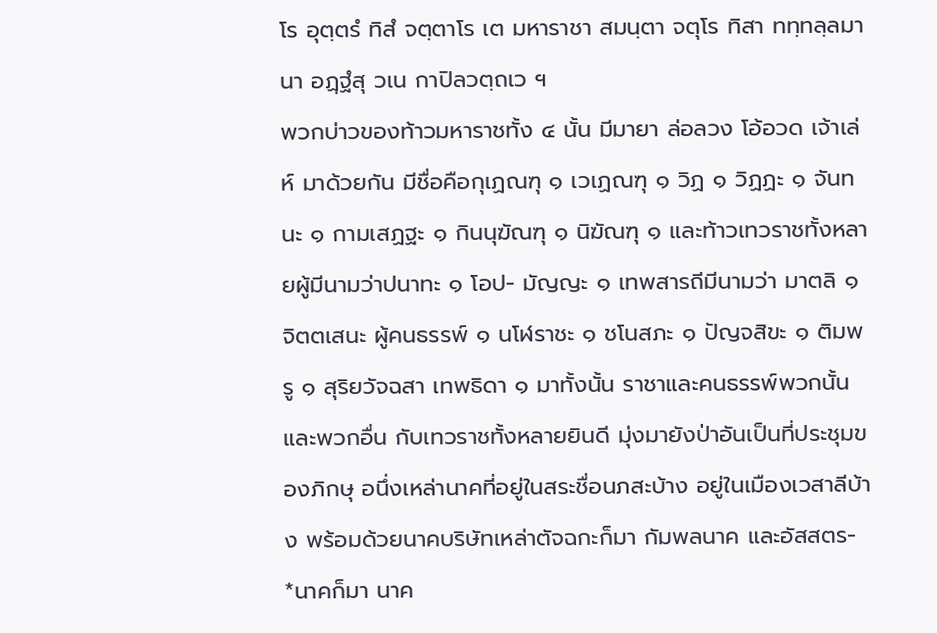โร อุตฺตรํ ทิสํ จตฺตาโร เต มหาราชา สมนฺตา จตุโร ทิสา ททฺทลฺลมานา อฏฺฐํสุ วเน กาปิลวตฺถเว ฯ
พวกบ่าวของท้าวมหาราชทั้ง ๔ นั้น มีมายา ล่อลวง โอ้อวด เจ้าเล่ห์ มาด้วยกัน มีชื่อคือกุเฏณฑุ ๑ เวเฏณฑุ ๑ วิฏ ๑ วิฏฏะ ๑ จันทนะ ๑ กามเสฏฐะ ๑ กินนุฆัณฑุ ๑ นิฆัณฑุ ๑ และท้าวเทวราชทั้งหลายผู้มีนามว่าปนาทะ ๑ โอป- มัญญะ ๑ เทพสารถีมีนามว่า มาตลิ ๑ จิตตเสนะ ผู้คนธรรพ์ ๑ นโฬราชะ ๑ ชโนสภะ ๑ ปัญจสิขะ ๑ ติมพรู ๑ สุริยวัจฉสา เทพธิดา ๑ มาทั้งนั้น ราชาและคนธรรพ์พวกนั้น และพวกอื่น กับเทวราชทั้งหลายยินดี มุ่งมายังป่าอันเป็นที่ประชุมของภิกษุ อนึ่งเหล่านาคที่อยู่ในสระชื่อนภสะบ้าง อยู่ในเมืองเวสาลีบ้าง พร้อมด้วยนาคบริษัทเหล่าตัจฉกะก็มา กัมพลนาค และอัสสตร- *นาคก็มา นาค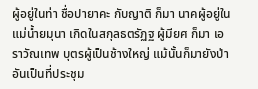ผู้อยู่ในท่า ชื่อปายาคะ กับญาติ ก็มา นาคผู้อยู่ใน แม่น้ำยมุนา เกิดในสกุลธตรัฏฐ ผู้มียศ ก็มา เอราวัณเทพ บุตรผู้เป็นช้างใหญ่ แม้นั้นก็มายังป่าอันเป็นที่ประชุม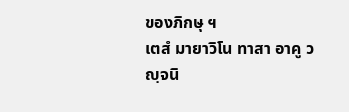ของภิกษุ ฯ
เตสํ มายาวิโน ทาสา อาคู วญฺจนิ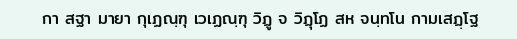กา สฐา มายา กุเฏณฺฑุ เวเฏณฺฑุ วิฏู จ วิฏุโฏ สห จนฺทโน กามเสฏฺโฐ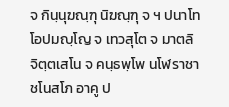จ กินฺนุฆณฺฑุ นิฆณฺฑุ จ ฯ ปนาโท โอปมญฺโญ จ เทวสุโต จ มาตลิ จิตฺตเสโน จ คนฺธพฺโพ นโฬราชา ชโนสโภ อาคู ป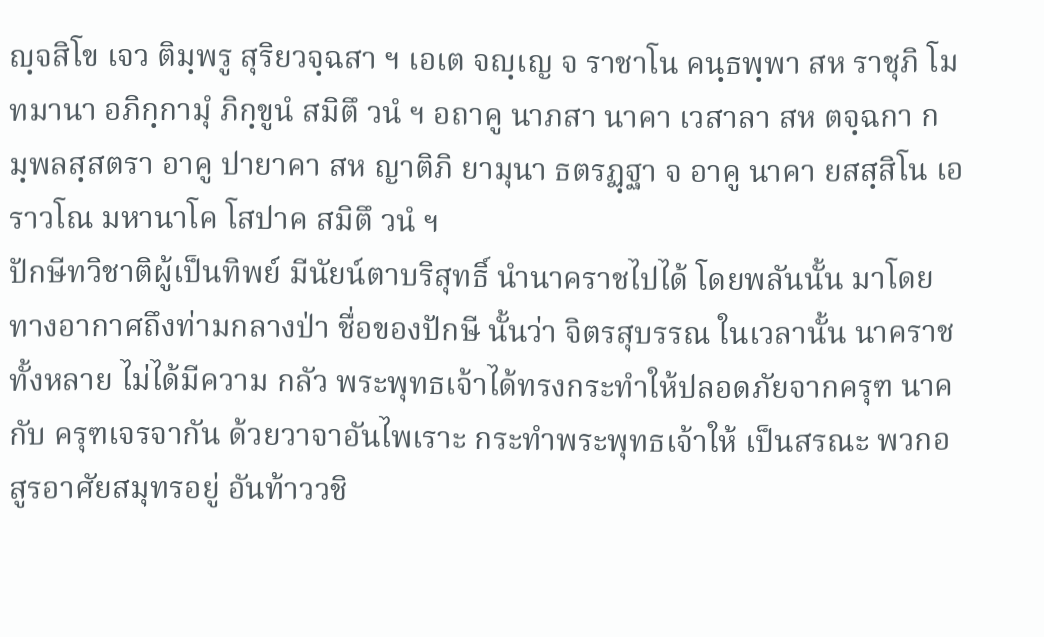ญฺจสิโข เจว ติมฺพรู สุริยวจฺฉสา ฯ เอเต จญฺเญ จ ราชาโน คนฺธพฺพา สห ราชุภิ โมทมานา อภิกฺกามุํ ภิกฺขูนํ สมิตึ วนํ ฯ อถาคู นาภสา นาคา เวสาลา สห ตจฺฉกา กมฺพลสฺสตรา อาคู ปายาคา สห ญาติภิ ยามุนา ธตรฏฺฐา จ อาคู นาคา ยสสฺสิโน เอราวโณ มหานาโค โสปาค สมิตึ วนํ ฯ
ปักษีทวิชาติผู้เป็นทิพย์ มีนัยน์ตาบริสุทธิ์ นำนาคราชไปได้ โดยพลันนั้น มาโดยทางอากาศถึงท่ามกลางป่า ชื่อของปักษี นั้นว่า จิตรสุบรรณ ในเวลานั้น นาคราชทั้งหลาย ไม่ได้มีความ กลัว พระพุทธเจ้าได้ทรงกระทำให้ปลอดภัยจากครุฑ นาคกับ ครุฑเจรจากัน ด้วยวาจาอันไพเราะ กระทำพระพุทธเจ้าให้ เป็นสรณะ พวกอสูรอาศัยสมุทรอยู่ อันท้าววชิ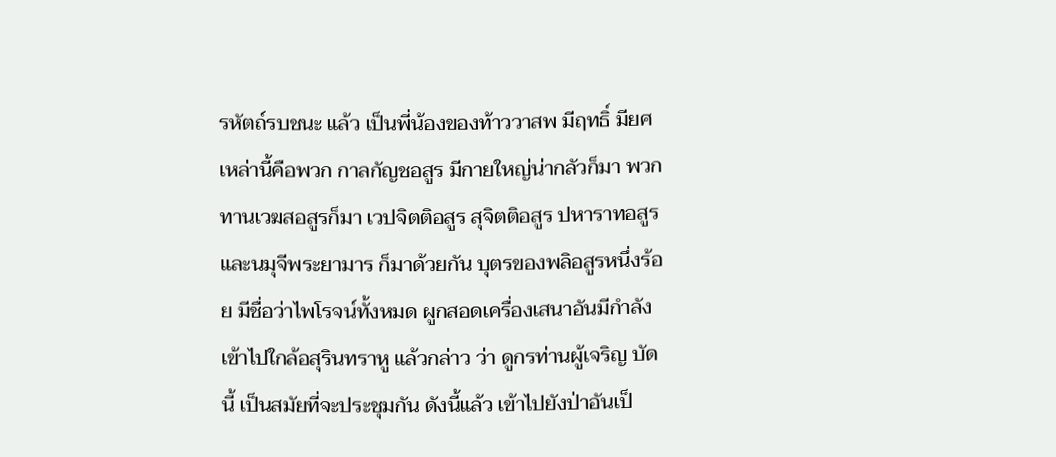รหัตถ์รบชนะ แล้ว เป็นพี่น้องของท้าววาสพ มีฤทธิ์ มียศ เหล่านี้คือพวก กาลกัญชอสูร มีกายใหญ่น่ากลัวก็มา พวกทานเวฆสอสูรก็มา เวปจิตติอสูร สุจิตติอสูร ปหาราทอสูร และนมุจีพระยามาร ก็มาด้วยกัน บุตรของพลิอสูรหนึ่งร้อย มีชื่อว่าไพโรจน์ทั้งหมด ผูกสอดเครื่องเสนาอันมีกำลังเข้าไปใกล้อสุรินทราหู แล้วกล่าว ว่า ดูกรท่านผู้เจริญ บัดนี้ เป็นสมัยที่จะประชุมกัน ดังนี้แล้ว เข้าไปยังป่าอันเป็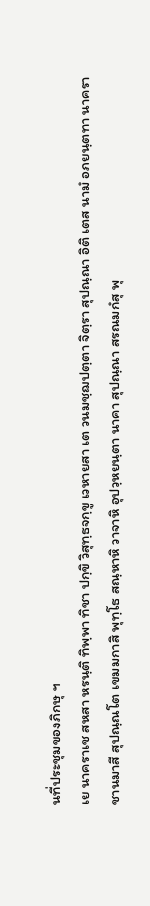นที่ประชุมของภิกษุ ฯ
เย นาคราเช สหสา หรนฺติ ทิพฺพา ทิชา ปกฺขิ วิสุทฺธจกฺขู เวหายสา เต วนมชฺฌปตฺตา จิตฺรา สุปณฺณา อิติ เตส นามํ อภยนฺตทา นาคราชานมาสี สุปณฺณโต เขมมกาสิ พุทฺโธ สณฺหาหิ วาจาหิ อุปวฺหยนฺตา นาคา สุปณฺณา สรณมกํสุ พุ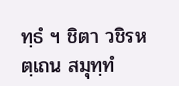ทฺธํ ฯ ชิตา วชิรหตฺเถน สมุทฺทํ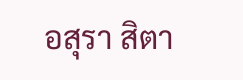อสุรา สิตา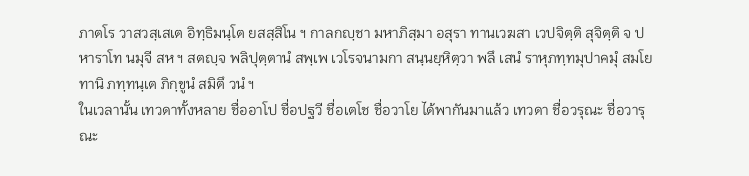ภาตโร วาสวสฺเสเต อิทฺธิมนฺโต ยสสฺสิโน ฯ กาลกญฺชา มหาภิสฺมา อสุรา ทานเวฆสา เวปจิตฺติ สุจิตฺติ จ ปหาราโท นมุจี สห ฯ สตญฺจ พลิปุตฺตานํ สพฺเพ เวโรจนามกา สนฺนยฺหิตฺวา พลึ เสนํ ราหุภทฺทมุปาคมุํ สมโยทานิ ภทฺทนฺเต ภิกฺขูนํ สมิตึ วนํ ฯ
ในเวลานั้น เทวดาทั้งหลาย ชื่ออาโป ชื่อปฐวี ชื่อเตโช ชื่อวาโย ได้พากันมาแล้ว เทวดา ชื่อวรุณะ ชื่อวารุณะ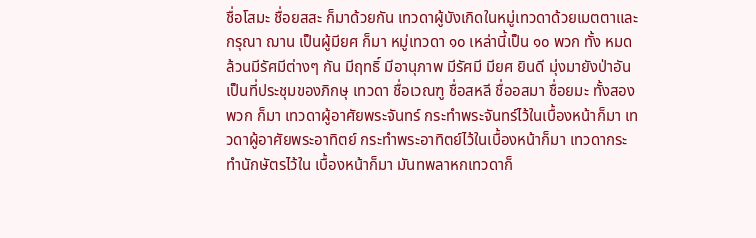ชื่อโสมะ ชื่อยสสะ ก็มาด้วยกัน เทวดาผู้บังเกิดในหมู่เทวดาด้วยเมตตาและกรุณา ฌาน เป็นผู้มียศ ก็มา หมู่เทวดา ๑๐ เหล่านี้เป็น ๑๐ พวก ทั้ง หมดล้วนมีรัศมีต่างๆ กัน มีฤทธิ์ มีอานุภาพ มีรัศมี มียศ ยินดี มุ่งมายังป่าอันเป็นที่ประชุมของภิกษุ เทวดา ชื่อเวณฑู ชื่อสหลี ชื่ออสมา ชื่อยมะ ทั้งสองพวก ก็มา เทวดาผู้อาศัยพระจันทร์ กระทำพระจันทร์ไว้ในเบื้องหน้าก็มา เทวดาผู้อาศัยพระอาทิตย์ กระทำพระอาทิตย์ไว้ในเบื้องหน้าก็มา เทวดากระทำนักษัตรไว้ใน เบื้องหน้าก็มา มันทพลาหกเทวดาก็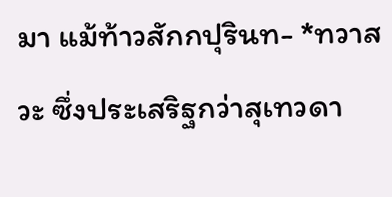มา แม้ท้าวสักกปุรินท- *ทวาสวะ ซึ่งประเสริฐกว่าสุเทวดา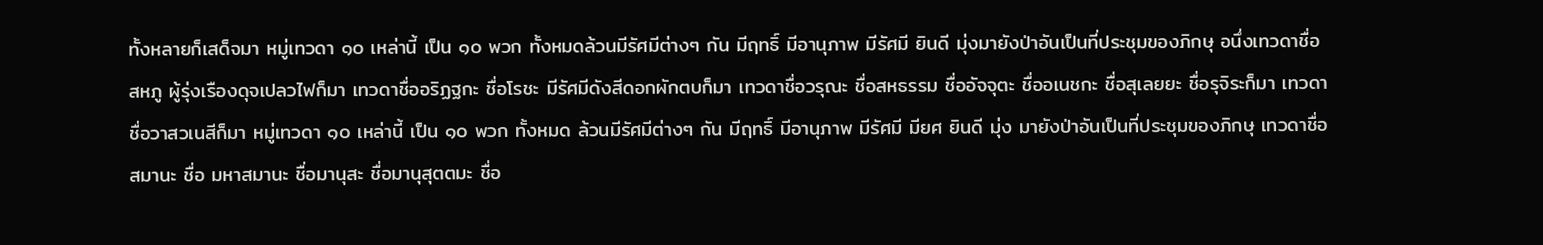ทั้งหลายก็เสด็จมา หมู่เทวดา ๑๐ เหล่านี้ เป็น ๑๐ พวก ทั้งหมดล้วนมีรัศมีต่างๆ กัน มีฤทธิ์ มีอานุภาพ มีรัศมี ยินดี มุ่งมายังป่าอันเป็นที่ประชุมของภิกษุ อนึ่งเทวดาชื่อสหภู ผู้รุ่งเรืองดุจเปลวไฟก็มา เทวดาชื่ออริฏฐกะ ชื่อโรชะ มีรัศมีดังสีดอกผักตบก็มา เทวดาชื่อวรุณะ ชื่อสหธรรม ชื่ออัจจุตะ ชื่ออเนชกะ ชื่อสุเลยยะ ชื่อรุจิระก็มา เทวดา ชื่อวาสวเนสีก็มา หมู่เทวดา ๑๐ เหล่านี้ เป็น ๑๐ พวก ทั้งหมด ล้วนมีรัศมีต่างๆ กัน มีฤทธิ์ มีอานุภาพ มีรัศมี มียศ ยินดี มุ่ง มายังป่าอันเป็นที่ประชุมของภิกษุ เทวดาชื่อสมานะ ชื่อ มหาสมานะ ชื่อมานุสะ ชื่อมานุสุตตมะ ชื่อ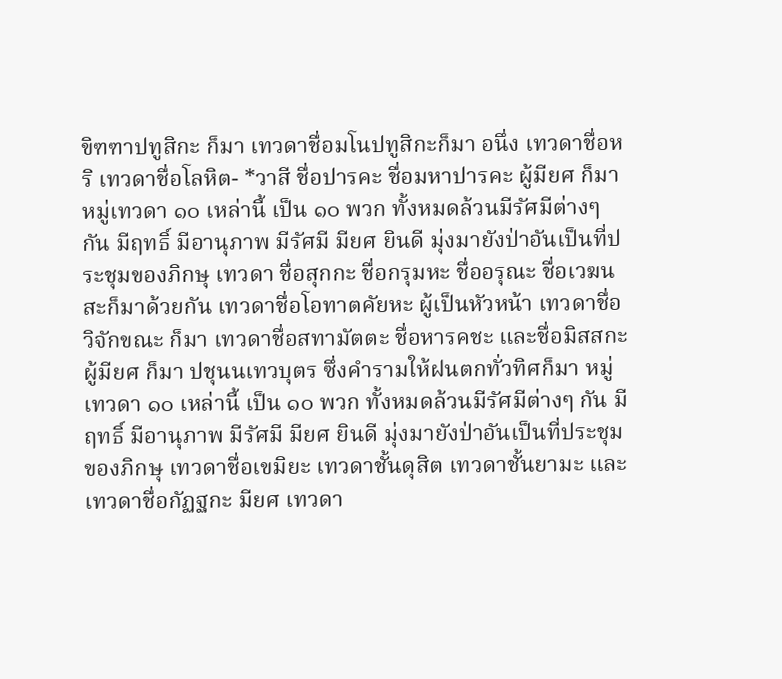ขิฑฑาปทูสิกะ ก็มา เทวดาชื่อมโนปทูสิกะก็มา อนึ่ง เทวดาชื่อหริ เทวดาชื่อโลหิต- *วาสี ชื่อปารคะ ชื่อมหาปารคะ ผู้มียศ ก็มา หมู่เทวดา ๑๐ เหล่านี้ เป็น ๑๐ พวก ทั้งหมดล้วนมีรัศมีต่างๆ กัน มีฤทธิ์ มีอานุภาพ มีรัศมี มียศ ยินดี มุ่งมายังป่าอันเป็นที่ประชุมของภิกษุ เทวดา ชื่อสุกกะ ชื่อกรุมหะ ชื่ออรุณะ ชื่อเวฆนสะก็มาด้วยกัน เทวดาชื่อโอทาตคัยหะ ผู้เป็นหัวหน้า เทวดาชื่อวิจักขณะ ก็มา เทวดาชื่อสทามัตตะ ชื่อหารคชะ และชื่อมิสสกะ ผู้มียศ ก็มา ปชุนนเทวบุตร ซึ่งคำรามให้ฝนตกทั่วทิศก็มา หมู่เทวดา ๑๐ เหล่านี้ เป็น ๑๐ พวก ทั้งหมดล้วนมีรัศมีต่างๆ กัน มีฤทธิ์ มีอานุภาพ มีรัศมี มียศ ยินดี มุ่งมายังป่าอันเป็นที่ประชุม ของภิกษุ เทวดาชื่อเขมิยะ เทวดาชั้นดุสิต เทวดาชั้นยามะ และเทวดาชื่อกัฏฐกะ มียศ เทวดา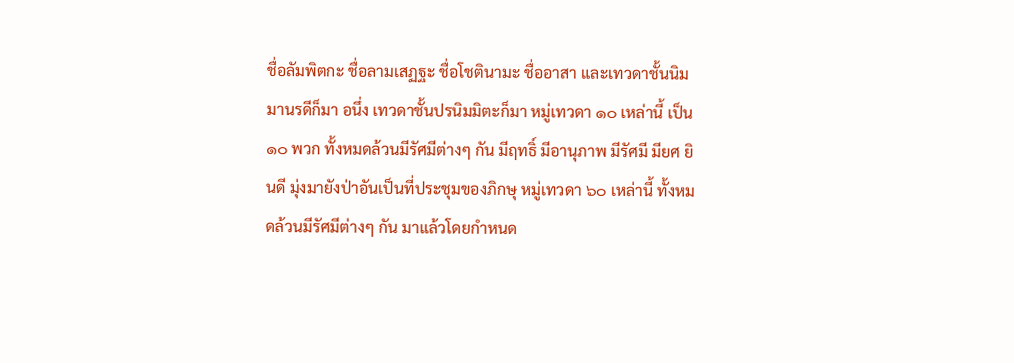ชื่อลัมพิตกะ ชื่อลามเสฏฐะ ชื่อโชตินามะ ชื่ออาสา และเทวดาชั้นนิมมานรดีก็มา อนึ่ง เทวดาชั้นปรนิมมิตะก็มา หมู่เทวดา ๑๐ เหล่านี้ เป็น ๑๐ พวก ทั้งหมดล้วนมีรัศมีต่างๆ กัน มีฤทธิ์ มีอานุภาพ มีรัศมี มียศ ยินดี มุ่งมายังป่าอันเป็นที่ประชุมของภิกษุ หมู่เทวดา ๖๐ เหล่านี้ ทั้งหมดล้วนมีรัศมีต่างๆ กัน มาแล้วโดยกำหนด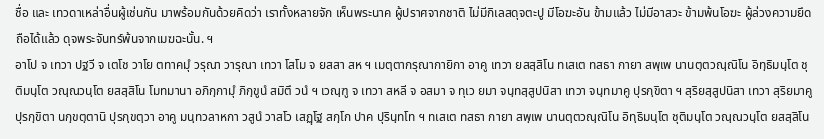ชื่อ และ เทวดาเหล่าอื่นผู้เช่นกัน มาพร้อมกันด้วยคิดว่า เราทั้งหลายจัก เห็นพระนาค ผู้ปราศจากชาติ ไม่มีกิเลสดุจตะปู มีโอฆะอัน ข้ามแล้ว ไม่มีอาสวะ ข้ามพ้นโอฆะ ผู้ล่วงความยึดถือได้แล้ว ดุจพระจันทร์พ้นจากเมฆฉะนั้น. ฯ
อาโป จ เทวา ปฐวี จ เตโช วาโย ตทาคมุํ วรุณา วารุณา เทวา โสโม จ ยสสา สห ฯ เมตฺตากรุณากายิกา อาคู เทวา ยสสฺสิโน ทเสเต ทสธา กายา สพฺเพ นานตฺตวณฺณิโน อิทฺธิมนฺโต ชุติมนฺโต วณฺณวนฺโต ยสสฺสิโน โมทมานา อภิกฺกามุํ ภิกฺขูนํ สมิตึ วนํ ฯ เวณฺฑู จ เทวา สหลี จ อสมา จ ทุเว ยมา จนฺทสฺสูปนิสา เทวา จนฺทมาคู ปุรกฺขิตา ฯ สุริยสฺสูปนิสา เทวา สุริยมาคู ปุรกฺขิตา นกฺขตฺตานิ ปุรกฺขตฺวา อาคู มนฺทวลาหกา วสูนํ วาสโว เสฏฺโฐ สกฺโก ปาค ปุรินฺทโท ฯ ทเสเต ทสธา กายา สพฺเพ นานตฺตวณฺณิโน อิทฺธิมนฺโต ชุติมนฺโต วณฺณวนฺโต ยสสฺสิโน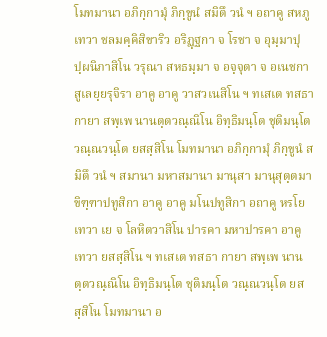โมทมานา อภิกฺกามุํ ภิกฺขูนํ สมิตึ วนํ ฯ อถาคู สหภู เทวา ชลมคฺคิสิขาริว อริฏฺฐกา จ โรชา จ อุมฺมาปุปฺผนิภาสิโน วรุณา สหธมฺมา จ อจฺจุตา จ อเนชกา สูเลยฺยรุจิรา อาคู อาคู วาสวเนสิโน ฯ ทเสเต ทสธา กายา สพฺเพ นานตฺตวณฺณิโน อิทฺธิมนฺโต ชุติมนฺโต วณฺณวนฺโต ยสสฺสิโน โมทมานา อภิกฺกามุํ ภิกฺขูนํ สมิตึ วนํ ฯ สมานา มหาสมานา มานุสา มานุสุตฺตมา ขิฑฺฑาปทูสิกา อาคู อาคู มโนปทูสิกา อถาคู หรโย เทวา เย จ โลหิตวาสิโน ปารคา มหาปารคา อาคู เทวา ยสสฺสิโน ฯ ทเสเต ทสธา กายา สพฺเพ นานตฺตวณฺณิโน อิทฺธิมนฺโต ชุติมนฺโต วณฺณวนฺโต ยสสฺสิโน โมทมานา อ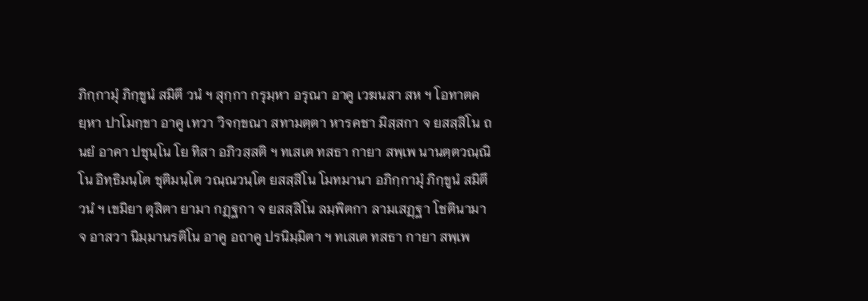ภิกฺกามุํ ภิกฺขูนํ สมิตึ วนํ ฯ สุกฺกา กรุมฺหา อรุณา อาคู เวฆนสา สห ฯ โอทาตคยฺหา ปาโมกฺขา อาคู เทวา วิจกฺขณา สทามตฺตา หารคชา มิสฺสกา จ ยสสฺสิโน ถนยํ อาคา ปชุนฺโน โย ทิสา อภิวสฺสติ ฯ ทเสเต ทสธา กายา สพฺเพ นานตฺตวณฺณิโน อิทฺธิมนฺโต ชุติมนฺโต วณฺณวนฺโต ยสสฺสิโน โมทมานา อภิกฺกามุํ ภิกฺขูนํ สมิตึ วนํ ฯ เขมิยา ตุสิตา ยามา กฏฺฐกา จ ยสสฺสิโน ลมฺพิตกา ลามเสฏฺฐา โชตินามา จ อาสวา นิมฺมานรติโน อาคู อถาคู ปรนิมฺมิตา ฯ ทเสเต ทสธา กายา สพฺเพ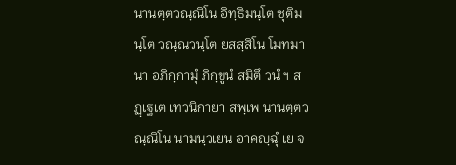นานตฺตวณฺณิโน อิทฺธิมนฺโต ชุติมนฺโต วณฺณวนฺโต ยสสฺสิโน โมทมานา อภิกฺกามุํ ภิกฺขูนํ สมิตึ วนํ ฯ สฏฺเฐเต เทวนิกายา สพฺเพ นานตฺตวณฺณิโน นามนฺวเยน อาคญฺฉุํ เย จ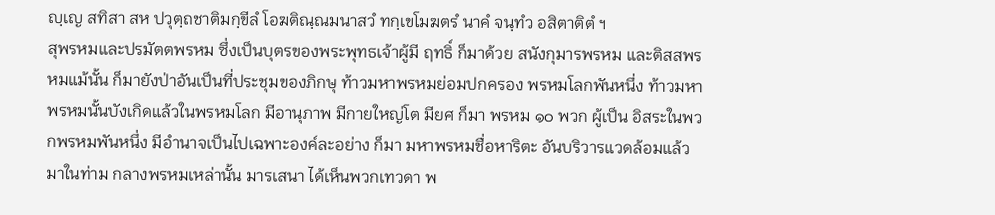ญฺเญ สทิสา สห ปวุตฺถชาติมกฺขีลํ โอฆติณฺณมนาสวํ ทกฺเขโมฆตรํ นาคํ จนฺทํว อสิตาติตํ ฯ
สุพรหมและปรมัตตพรหม ซึ่งเป็นบุตรของพระพุทธเจ้าผู้มี ฤทธิ์ ก็มาด้วย สนังกุมารพรหม และติสสพรหมแม้นั้น ก็มายังป่าอันเป็นที่ประชุมของภิกษุ ท้าวมหาพรหมย่อมปกครอง พรหมโลกพันหนึ่ง ท้าวมหาพรหมนั้นบังเกิดแล้วในพรหมโลก มีอานุภาพ มีกายใหญ่โต มียศ ก็มา พรหม ๑๐ พวก ผู้เป็น อิสระในพวกพรหมพันหนึ่ง มีอำนาจเป็นไปเฉพาะองค์ละอย่าง ก็มา มหาพรหมชื่อหาริตะ อันบริวารแวดล้อมแล้ว มาในท่าม กลางพรหมเหล่านั้น มารเสนา ได้เห็นพวกเทวดา พ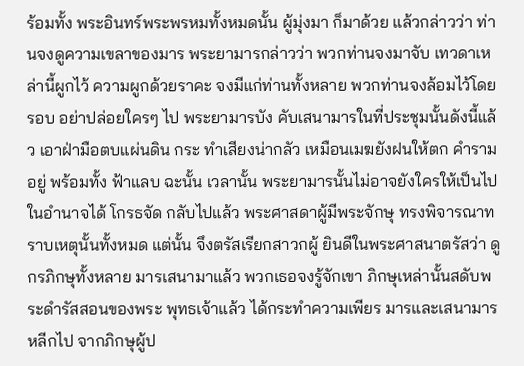ร้อมทั้ง พระอินทร์พระพรหมทั้งหมดนั้น ผู้มุ่งมา ก็มาด้วย แล้วกล่าวว่า ท่านจงดูความเขลาของมาร พระยามารกล่าวว่า พวกท่านจงมาจับ เทวดาเหล่านี้ผูกไว้ ความผูกด้วยราคะ จงมีแก่ท่านทั้งหลาย พวกท่านจงล้อมไว้โดยรอบ อย่าปล่อยใครๆ ไป พระยามารบัง คับเสนามารในที่ประชุมนั้นดังนี้แล้ว เอาฝ่ามือตบแผ่นดิน กระ ทำเสียงน่ากลัว เหมือนเมฆยังฝนให้ตก คำรามอยู่ พร้อมทั้ง ฟ้าแลบ ฉะนั้น เวลานั้น พระยามารนั้นไม่อาจยังใครให้เป็นไป ในอำนาจได้ โกรธจัด กลับไปแล้ว พระศาสดาผู้มีพระจักษุ ทรงพิจารณาทราบเหตุนั้นทั้งหมด แต่นั้น จึงตรัสเรียกสาวกผู้ ยินดีในพระศาสนาตรัสว่า ดูกรภิกษุทั้งหลาย มารเสนามาแล้ว พวกเธอจงรู้จักเขา ภิกษุเหล่านั้นสดับพระดำรัสสอนของพระ พุทธเจ้าแล้ว ได้กระทำความเพียร มารและเสนามารหลีกไป จากภิกษุผู้ป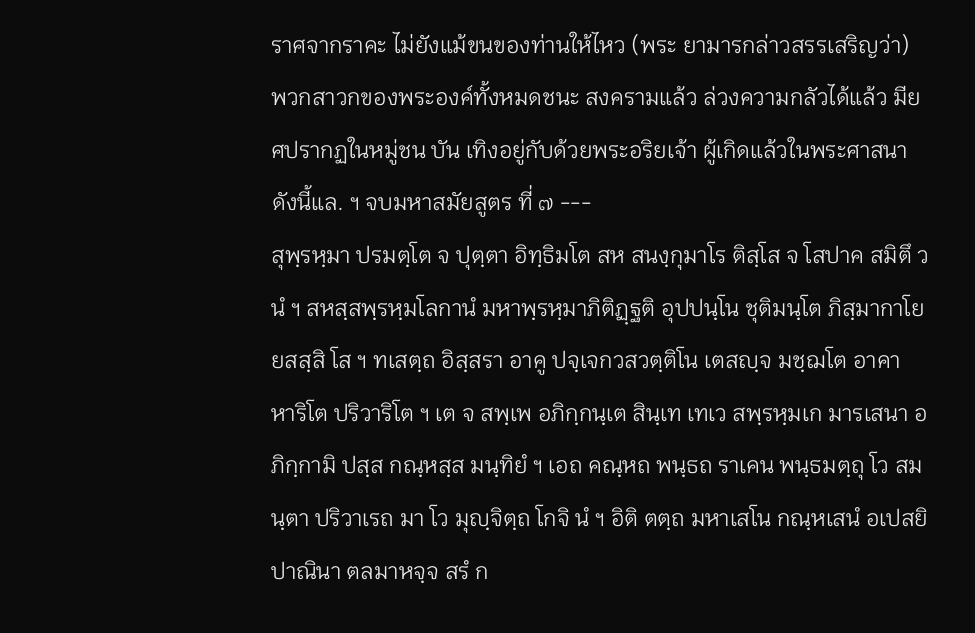ราศจากราคะ ไม่ยังแม้ขนของท่านให้ไหว (พระ ยามารกล่าวสรรเสริญว่า) พวกสาวกของพระองค์ทั้งหมดชนะ สงครามแล้ว ล่วงความกลัวได้แล้ว มียศปรากฏในหมู่ชน บัน เทิงอยู่กับด้วยพระอริยเจ้า ผู้เกิดแล้วในพระศาสนา ดังนี้แล. ฯ จบมหาสมัยสูตร ที่ ๗ ---
สุพฺรหฺมา ปรมตฺโต จ ปุตฺตา อิทฺธิมโต สห สนงฺกุมาโร ติสฺโส จ โสปาค สมิตึ วนํ ฯ สหสฺสพฺรหฺมโลกานํ มหาพฺรหฺมาภิติฏฺฐติ อุปปนฺโน ชุติมนฺโต ภิสฺมากาโย ยสสฺสิ โส ฯ ทเสตฺถ อิสฺสรา อาคู ปจฺเจกวสวตฺติโน เตสญฺจ มชฺฌโต อาคา หาริโต ปริวาริโต ฯ เต จ สพฺเพ อภิกฺกนฺเต สินฺเท เทเว สพฺรหฺมเก มารเสนา อภิกฺกามิ ปสฺส กณฺหสฺส มนฺทิยํ ฯ เอถ คณฺหถ พนฺธถ ราเคน พนฺธมตฺถุ โว สมนฺตา ปริวาเรถ มา โว มุญฺจิตฺถ โกจิ นํ ฯ อิติ ตตฺถ มหาเสโน กณฺหเสนํ อเปสยิ ปาณินา ตลมาหจฺจ สรํ ก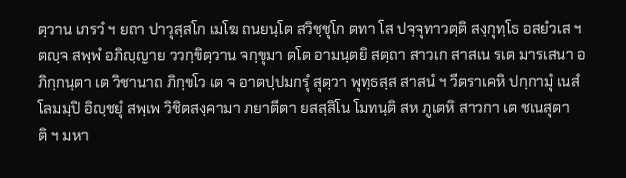ตฺวาน เภรวํ ฯ ยถา ปาวุสฺสโก เมโฆ ถนยนฺโต สวิชฺชุโก ตทา โส ปจฺจุทาวตฺติ สงฺกุทฺโธ อสยํวเส ฯ ตญฺจ สพฺพํ อภิญฺญาย ววกฺขิตฺวาน จกฺขุมา ตโต อามนฺตยิ สตฺถา สาวเก สาสเน รเต มารเสนา อภิกฺกนฺตา เต วิชานาถ ภิกฺขโว เต จ อาตปฺปมกรุํ สุตฺวา พุทฺธสฺส สาสนํ ฯ วีตราเคหิ ปกฺกามุํ เนสํ โลมมฺปิ อิญฺชยุํ สพฺเพ วิชิตสงฺคามา ภยาตีตา ยสสฺสิโน โมทนฺติ สห ภูเตหิ สาวกา เต ชเนสุตาติ ฯ มหา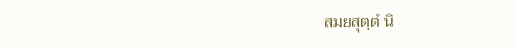สมยสุตฺตํ นิ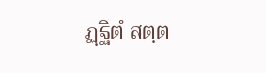ฏฺฐิตํ สตฺต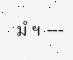มํ ฯ ---